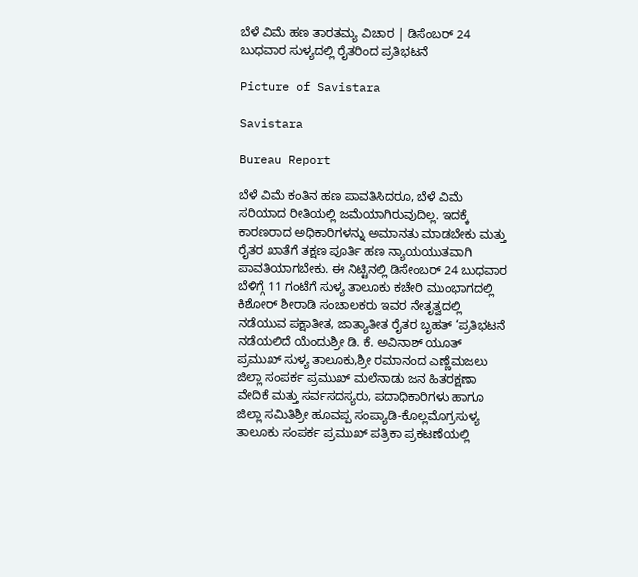ಬೆಳೆ ವಿಮೆ ಹಣ ತಾರತಮ್ಯ ವಿಚಾರ | ಡಿಸೆಂಬರ್ 24 ಬುಧವಾರ ಸುಳ್ಯದಲ್ಲಿ ರೈತರಿಂದ ಪ್ರತಿಭಟನೆ

Picture of Savistara

Savistara

Bureau Report

ಬೆಳೆ ವಿಮೆ ಕಂತಿನ ಹಣ ಪಾವತಿಸಿದರೂ, ಬೆಳೆ ವಿಮೆ ಸರಿಯಾದ ರೀತಿಯಲ್ಲಿ ಜಮೆಯಾಗಿರುವುದಿಲ್ಲ. ಇದಕ್ಕೆ ಕಾರಣರಾದ ಅಧಿಕಾರಿಗಳನ್ನು ಅಮಾನತು ಮಾಡಬೇಕು ಮತ್ತು ರೈತರ ಖಾತೆಗೆ ತಕ್ಷಣ ಪೂರ್ತಿ ಹಣ ನ್ಯಾಯಯುತವಾಗಿ ಪಾವತಿಯಾಗಬೇಕು. ಈ ನಿಟ್ಟಿನಲ್ಲಿ ಡಿಸೇಂಬರ್ 24 ಬುಧವಾರ ಬೆಳಿಗ್ಗೆ 11 ಗಂಟೆಗೆ ಸುಳ್ಯ ತಾಲೂಕು ಕಚೇರಿ ಮುಂಭಾಗದಲ್ಲಿ ಕಿಶೋರ್ ಶೀರಾಡಿ ಸಂಚಾಲಕರು ಇವರ ನೇತೃತ್ವದಲ್ಲಿ ನಡೆಯುವ ಪಕ್ಷಾತೀತ, ಜಾತ್ಯಾತೀತ ರೈತರ ಬೃಹತ್ ‘ಪ್ರತಿಭಟನೆ ನಡೆಯಲಿದೆ ಯೆಂದುಶ್ರೀ ಡಿ. ಕೆ. ಅವಿನಾಶ್ ಯೂತ್ ಪ್ರಮುಖ್ ಸುಳ್ಯ ತಾಲೂಕು,ಶ್ರೀ ರಮಾನಂದ ಎಣ್ಣೆಮಜಲು ಜಿಲ್ಲಾ ಸಂಪರ್ಕ ಪ್ರಮುಖ್ ಮಲೆನಾಡು ಜನ ಹಿತರಕ್ಷಣಾ ವೇದಿಕೆ ಮತ್ತು ಸರ್ವಸದಸ್ಯರು, ಪದಾಧಿಕಾರಿಗಳು ಹಾಗೂ ಜಿಲ್ಲಾ ಸಮಿತಿಶ್ರೀ ಹೂವಪ್ಪ ಸಂಪ್ಯಾಡಿ-ಕೊಲ್ಲಮೊಗ್ರಸುಳ್ಯ ತಾಲೂಕು ಸಂಪರ್ಕ ಪ್ರಮುಖ್ ಪತ್ರಿಕಾ ಪ್ರಕಟಣೆಯಲ್ಲಿ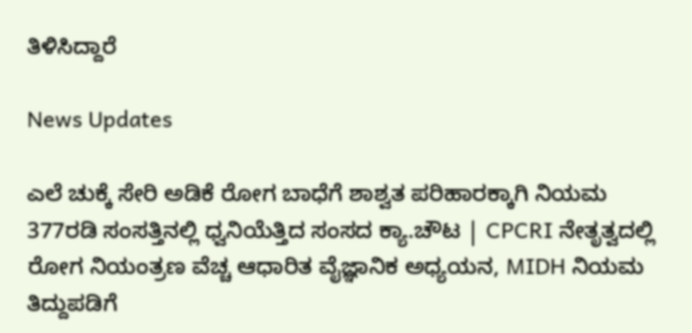ತಿಳಿಸಿದ್ದಾರೆ

News Updates

ಎಲೆ ಚುಕ್ಕೆ ಸೇರಿ ಅಡಿಕೆ ರೋಗ ಬಾಧೆಗೆ ಶಾಶ್ವತ ಪರಿಹಾರಕ್ಕಾಗಿ ನಿಯಮ 377ರಡಿ ಸಂಸತ್ತಿನಲ್ಲಿ ಧ್ವನಿಯೆತ್ತಿದ ಸಂಸದ ಕ್ಯಾ.ಚೌಟ | CPCRI ನೇತೃತ್ವದಲ್ಲಿ ರೋಗ ನಿಯಂತ್ರಣ ವೆಚ್ಚ ಆಧಾರಿತ ವೈಜ್ಞಾನಿಕ ಅಧ್ಯಯನ, MIDH ನಿಯಮ ತಿದ್ದುಪಡಿಗೆ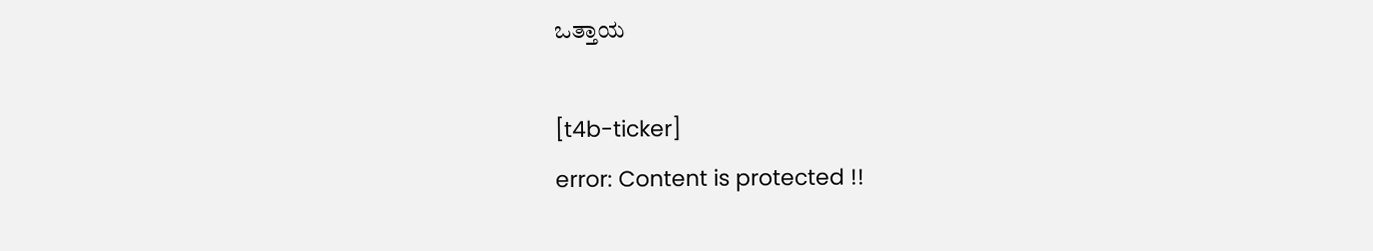ಒತ್ತಾಯ

[t4b-ticker]
error: Content is protected !!